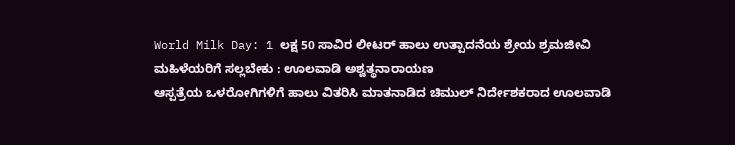World Milk Day: 1 ಲಕ್ಷ 50 ಸಾವಿರ ಲೀಟರ್ ಹಾಲು ಉತ್ಪಾದನೆಯ ಶ್ರೇಯ ಶ್ರಮಜೀವಿ ಮಹಿಳೆಯರಿಗೆ ಸಲ್ಲಬೇಕು : ಊಲವಾಡಿ ಅಶ್ವತ್ಥನಾರಾಯಣ
ಆಸ್ಪತ್ರೆಯ ಒಳರೋಗಿಗಳಿಗೆ ಹಾಲು ವಿತರಿಸಿ ಮಾತನಾಡಿದ ಚಿಮುಲ್ ನಿರ್ದೇಶಕರಾದ ಊಲವಾಡಿ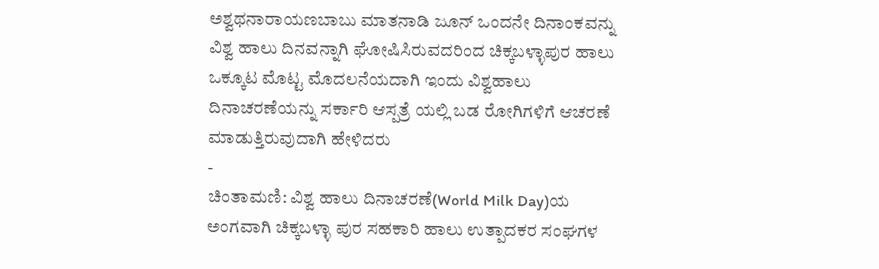ಅಶ್ವಥನಾರಾಯಣಬಾಬು ಮಾತನಾಡಿ ಜೂನ್ ಒಂದನೇ ದಿನಾಂಕವನ್ನು ವಿಶ್ವ ಹಾಲು ದಿನವನ್ನಾಗಿ ಘೋಷಿಸಿರುವದರಿಂದ ಚಿಕ್ಕಬಳ್ಳಾಪುರ ಹಾಲು ಒಕ್ಕೂಟ ಮೊಟ್ಟ ಮೊದಲನೆಯದಾಗಿ ಇಂದು ವಿಶ್ವಹಾಲು ದಿನಾಚರಣೆಯನ್ನು ಸರ್ಕಾರಿ ಆಸ್ಪತ್ರೆ ಯಲ್ಲಿ ಬಡ ರೋಗಿಗಳಿಗೆ ಆಚರಣೆ ಮಾಡುತ್ತಿರುವುದಾಗಿ ಹೇಳಿದರು
-
ಚಿಂತಾಮಣಿ: ವಿಶ್ವ ಹಾಲು ದಿನಾಚರಣೆ(World Milk Day)ಯ ಅಂಗವಾಗಿ ಚಿಕ್ಕಬಳ್ಳಾ ಪುರ ಸಹಕಾರಿ ಹಾಲು ಉತ್ಪಾದಕರ ಸಂಘಗಳ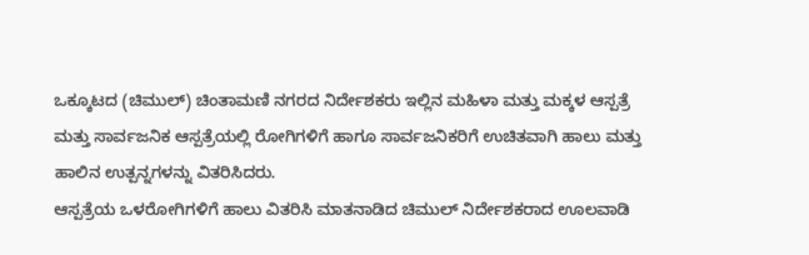ಒಕ್ಕೂಟದ (ಚಿಮುಲ್) ಚಿಂತಾಮಣಿ ನಗರದ ನಿರ್ದೇಶಕರು ಇಲ್ಲಿನ ಮಹಿಳಾ ಮತ್ತು ಮಕ್ಕಳ ಆಸ್ಪತ್ರೆ ಮತ್ತು ಸಾರ್ವಜನಿಕ ಆಸ್ಪತ್ರೆಯಲ್ಲಿ ರೋಗಿಗಳಿಗೆ ಹಾಗೂ ಸಾರ್ವಜನಿಕರಿಗೆ ಉಚಿತವಾಗಿ ಹಾಲು ಮತ್ತು ಹಾಲಿನ ಉತ್ಪನ್ನಗಳನ್ನು ವಿತರಿಸಿದರು.
ಆಸ್ಪತ್ರೆಯ ಒಳರೋಗಿಗಳಿಗೆ ಹಾಲು ವಿತರಿಸಿ ಮಾತನಾಡಿದ ಚಿಮುಲ್ ನಿರ್ದೇಶಕರಾದ ಊಲವಾಡಿ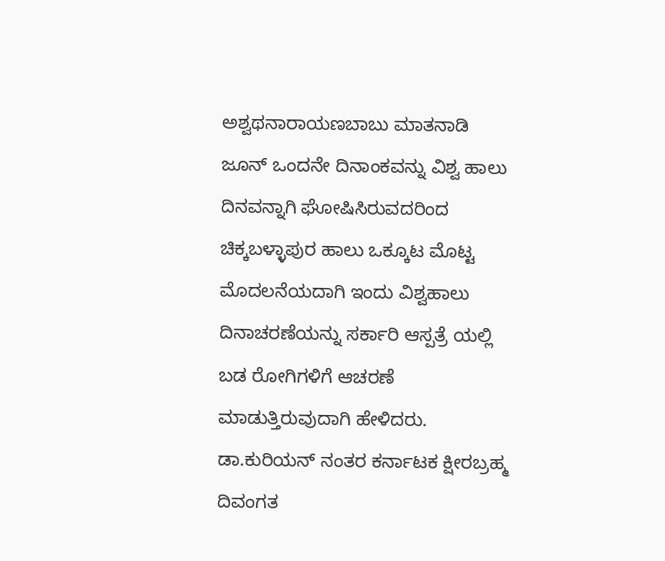ಅಶ್ವಥನಾರಾಯಣಬಾಬು ಮಾತನಾಡಿ ಜೂನ್ ಒಂದನೇ ದಿನಾಂಕವನ್ನು ವಿಶ್ವ ಹಾಲು ದಿನವನ್ನಾಗಿ ಘೋಷಿಸಿರುವದರಿಂದ ಚಿಕ್ಕಬಳ್ಳಾಪುರ ಹಾಲು ಒಕ್ಕೂಟ ಮೊಟ್ಟ ಮೊದಲನೆಯದಾಗಿ ಇಂದು ವಿಶ್ವಹಾಲು ದಿನಾಚರಣೆಯನ್ನು ಸರ್ಕಾರಿ ಆಸ್ಪತ್ರೆ ಯಲ್ಲಿ ಬಡ ರೋಗಿಗಳಿಗೆ ಆಚರಣೆ ಮಾಡುತ್ತಿರುವುದಾಗಿ ಹೇಳಿದರು.
ಡಾ.ಕುರಿಯನ್ ನಂತರ ಕರ್ನಾಟಕ ಕ್ಷೀರಬ್ರಹ್ಮ ದಿವಂಗತ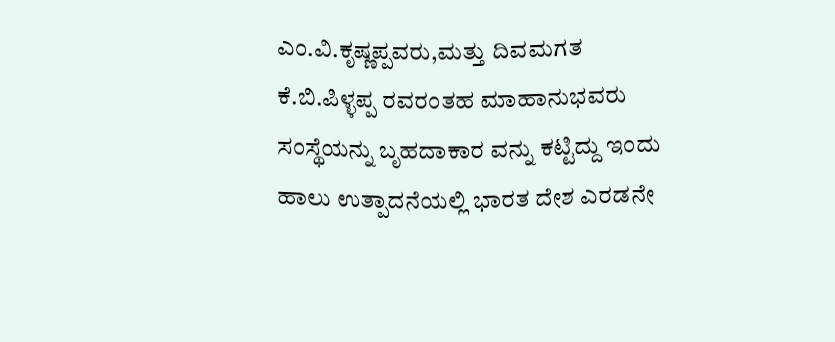ಎಂ.ವಿ.ಕೃಷ್ಣಪ್ಪವರು,ಮತ್ತು ದಿವಮಗತ ಕೆ.ಬಿ.ಪಿಳ್ಳಪ್ಪ ರವರಂತಹ ಮಾಹಾನುಭವರು ಸಂಸ್ಥೆಯನ್ನು ಬೃಹದಾಕಾರ ವನ್ನು ಕಟ್ಟಿದ್ದು ಇಂದು ಹಾಲು ಉತ್ಪಾದನೆಯಲ್ಲಿ ಭಾರತ ದೇಶ ಎರಡನೇ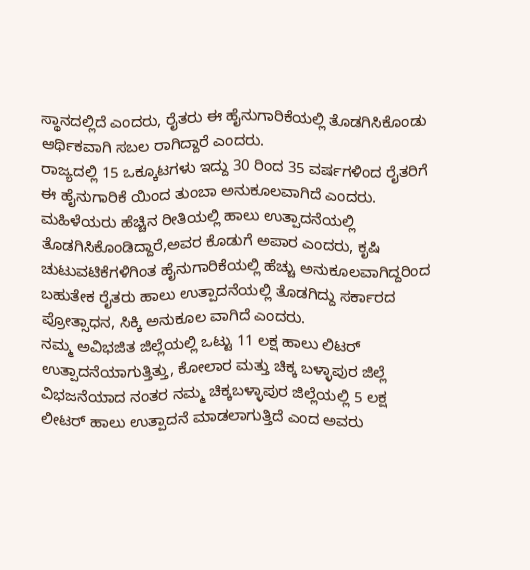ಸ್ಥಾನದಲ್ಲಿದೆ ಎಂದರು, ರೈತರು ಈ ಹೈನುಗಾರಿಕೆಯಲ್ಲಿ ತೊಡಗಿಸಿಕೊಂಡು ಆರ್ಥಿಕವಾಗಿ ಸಬಲ ರಾಗಿದ್ದಾರೆ ಎಂದರು.
ರಾಜ್ಯದಲ್ಲಿ 15 ಒಕ್ಕೂಟಗಳು ಇದ್ದು 30 ರಿಂದ 35 ವರ್ಷಗಳಿಂದ ರೈತರಿಗೆ ಈ ಹೈನುಗಾರಿಕೆ ಯಿಂದ ತುಂಬಾ ಅನುಕೂಲವಾಗಿದೆ ಎಂದರು. ಮಹಿಳೆಯರು ಹೆಚ್ಚಿನ ರೀತಿಯಲ್ಲಿ ಹಾಲು ಉತ್ಪಾದನೆಯಲ್ಲಿ ತೊಡಗಿಸಿಕೊಂಡಿದ್ದಾರೆ,ಅವರ ಕೊಡುಗೆ ಅಪಾರ ಎಂದರು, ಕೃಷಿ ಚುಟುವಟಿಕೆಗಳಿಗಿಂತ ಹೈನುಗಾರಿಕೆಯಲ್ಲಿ ಹೆಚ್ಚು ಅನುಕೂಲವಾಗಿದ್ದರಿಂದ ಬಹುತೇಕ ರೈತರು ಹಾಲು ಉತ್ಪಾದನೆಯಲ್ಲಿ ತೊಡಗಿದ್ದು ಸರ್ಕಾರದ ಪ್ರೋತ್ಸಾಧನ, ಸಿಕ್ಕಿ ಅನುಕೂಲ ವಾಗಿದೆ ಎಂದರು.
ನಮ್ಮ ಅವಿಭಜಿತ ಜಿಲ್ಲೆಯಲ್ಲಿ ಒಟ್ಟು 11 ಲಕ್ಷ ಹಾಲು ಲಿಟರ್ ಉತ್ಪಾದನೆಯಾಗುತ್ತಿತ್ತು, ಕೋಲಾರ ಮತ್ತು ಚಿಕ್ಕ ಬಳ್ಳಾಪುರ ಜಿಲ್ಲೆ ವಿಭಜನೆಯಾದ ನಂತರ ನಮ್ಮ ಚಿಕ್ಕಬಳ್ಳಾಪುರ ಜಿಲ್ಲೆಯಲ್ಲಿ 5 ಲಕ್ಷ ಲೀಟರ್ ಹಾಲು ಉತ್ಪಾದನೆ ಮಾಡಲಾಗುತ್ತಿದೆ ಎಂದ ಅವರು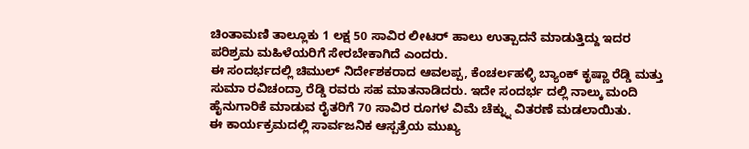ಚಿಂತಾಮಣಿ ತಾಲ್ಲೂಕು 1 ಲಕ್ಷ 50 ಸಾವಿರ ಲೀಟರ್ ಹಾಲು ಉತ್ಪಾದನೆ ಮಾಡುತ್ತಿದ್ದು ಇದರ ಪರಿಶ್ರಮ ಮಹಿಳೆಯರಿಗೆ ಸೇರಬೇಕಾಗಿದೆ ಎಂದರು.
ಈ ಸಂದರ್ಭದಲ್ಲಿ ಚಿಮುಲ್ ನಿರ್ದೇಶಕರಾದ ಆವಲಪ್ಪ, ಕೆಂಚರ್ಲಹಳ್ಳಿ ಬ್ಯಾಂಕ್ ಕೃಷ್ಣಾ ರೆಡ್ಡಿ ಮತ್ತು ಸುಮಾ ರವಿಚಂದ್ರಾ ರೆಡ್ಡಿ ರವರು ಸಹ ಮಾತನಾಡಿದರು. ಇದೇ ಸಂದರ್ಭ ದಲ್ಲಿ ನಾಲ್ಕು ಮಂದಿ ಹೈನುಗಾರಿಕೆ ಮಾಡುವ ರೈತರಿಗೆ 70 ಸಾವಿರ ರೂಗಳ ವಿಮೆ ಚೆಕ್ನ್ನು ವಿತರಣೆ ಮಡಲಾಯಿತು.
ಈ ಕಾರ್ಯಕ್ರಮದಲ್ಲಿ ಸಾರ್ವಜನಿಕ ಆಸ್ಪತ್ರೆಯ ಮುಖ್ಯ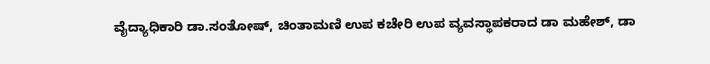ವೈದ್ಯಾಧಿಕಾರಿ ಡಾ.ಸಂತೋಷ್, ಚಿಂತಾಮಣಿ ಉಪ ಕಚೇರಿ ಉಪ ವ್ಯವಸ್ಥಾಪಕರಾದ ಡಾ ಮಹೇಶ್, ಡಾ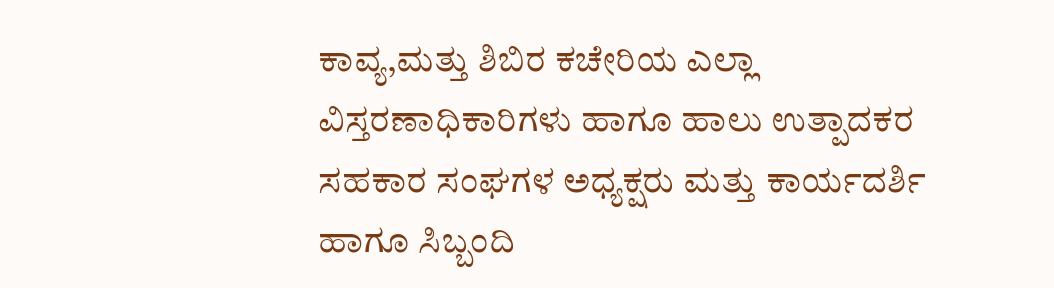ಕಾವ್ಯ,ಮತ್ತು ಶಿಬಿರ ಕಚೇರಿಯ ಎಲ್ಲಾ ವಿಸ್ತರಣಾಧಿಕಾರಿಗಳು ಹಾಗೂ ಹಾಲು ಉತ್ಪಾದಕರ ಸಹಕಾರ ಸಂಘಗಳ ಅಧ್ಯಕ್ಷರು ಮತ್ತು ಕಾರ್ಯದರ್ಶಿ ಹಾಗೂ ಸಿಬ್ಬಂದಿ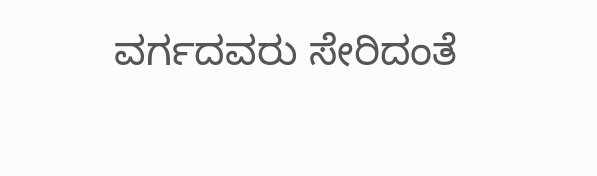ವರ್ಗದವರು ಸೇರಿದಂತೆ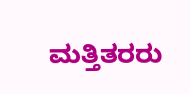ಮತ್ತಿತರರು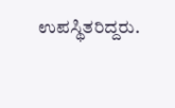ಉಪಸ್ಥಿತರಿದ್ದರು.